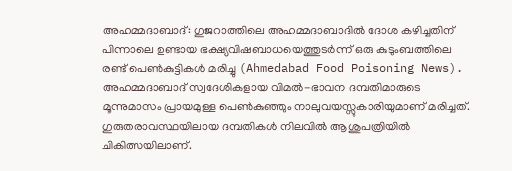അഹമ്മദാബാദ്: ഗുജറാത്തിലെ അഹമ്മദാബാദിൽ ദോശ കഴിച്ചതിന് പിന്നാലെ ഉണ്ടായ ഭക്ഷ്യവിഷബാധയെത്തുടർന്ന് ഒരു കുടുംബത്തിലെ രണ്ട് പെൺകുട്ടികൾ മരിച്ചു (Ahmedabad Food Poisoning News). അഹമ്മദാബാദ് സ്വദേശികളായ വിമൽ-ഭാവന ദമ്പതിമാരുടെ മൂന്നുമാസം പ്രായമുള്ള പെൺകുഞ്ഞും നാലുവയസ്സുകാരിയുമാണ് മരിച്ചത്. ഗുരുതരാവസ്ഥയിലായ ദമ്പതികൾ നിലവിൽ ആശുപത്രിയിൽ ചികിത്സയിലാണ്.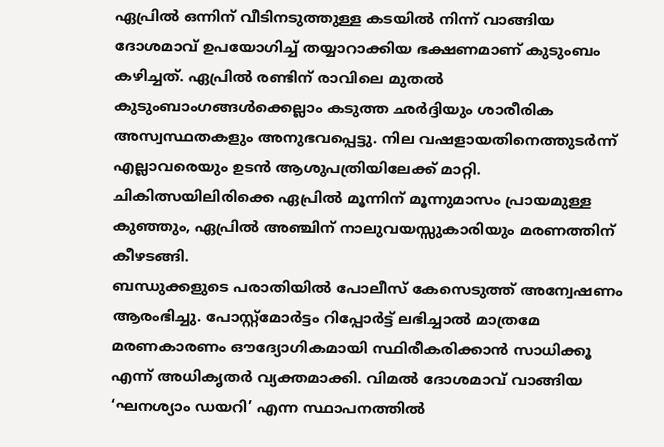ഏപ്രിൽ ഒന്നിന് വീടിനടുത്തുള്ള കടയിൽ നിന്ന് വാങ്ങിയ ദോശമാവ് ഉപയോഗിച്ച് തയ്യാറാക്കിയ ഭക്ഷണമാണ് കുടുംബം കഴിച്ചത്. ഏപ്രിൽ രണ്ടിന് രാവിലെ മുതൽ കുടുംബാംഗങ്ങൾക്കെല്ലാം കടുത്ത ഛർദ്ദിയും ശാരീരിക അസ്വസ്ഥതകളും അനുഭവപ്പെട്ടു. നില വഷളായതിനെത്തുടർന്ന് എല്ലാവരെയും ഉടൻ ആശുപത്രിയിലേക്ക് മാറ്റി. ചികിത്സയിലിരിക്കെ ഏപ്രിൽ മൂന്നിന് മൂന്നുമാസം പ്രായമുള്ള കുഞ്ഞും, ഏപ്രിൽ അഞ്ചിന് നാലുവയസ്സുകാരിയും മരണത്തിന് കീഴടങ്ങി.
ബന്ധുക്കളുടെ പരാതിയിൽ പോലീസ് കേസെടുത്ത് അന്വേഷണം ആരംഭിച്ചു. പോസ്റ്റ്മോർട്ടം റിപ്പോർട്ട് ലഭിച്ചാൽ മാത്രമേ മരണകാരണം ഔദ്യോഗികമായി സ്ഥിരീകരിക്കാൻ സാധിക്കൂ എന്ന് അധികൃതർ വ്യക്തമാക്കി. വിമൽ ദോശമാവ് വാങ്ങിയ ‘ഘനശ്യാം ഡയറി’ എന്ന സ്ഥാപനത്തിൽ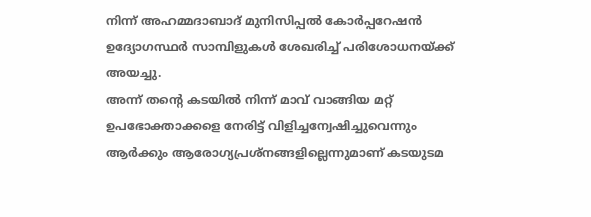നിന്ന് അഹമ്മദാബാദ് മുനിസിപ്പൽ കോർപ്പറേഷൻ ഉദ്യോഗസ്ഥർ സാമ്പിളുകൾ ശേഖരിച്ച് പരിശോധനയ്ക്ക് അയച്ചു.
അന്ന് തന്റെ കടയിൽ നിന്ന് മാവ് വാങ്ങിയ മറ്റ് ഉപഭോക്താക്കളെ നേരിട്ട് വിളിച്ചന്വേഷിച്ചുവെന്നും ആർക്കും ആരോഗ്യപ്രശ്നങ്ങളില്ലെന്നുമാണ് കടയുടമ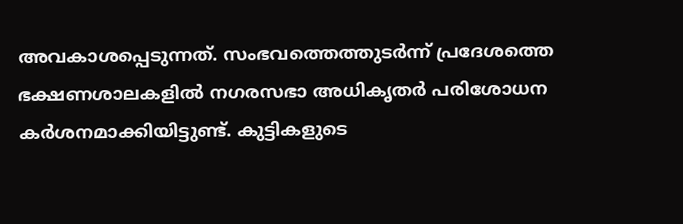അവകാശപ്പെടുന്നത്. സംഭവത്തെത്തുടർന്ന് പ്രദേശത്തെ ഭക്ഷണശാലകളിൽ നഗരസഭാ അധികൃതർ പരിശോധന കർശനമാക്കിയിട്ടുണ്ട്. കുട്ടികളുടെ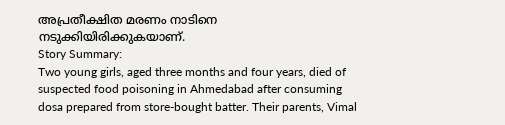അപ്രതീക്ഷിത മരണം നാടിനെ നടുക്കിയിരിക്കുകയാണ്.
Story Summary:
Two young girls, aged three months and four years, died of suspected food poisoning in Ahmedabad after consuming dosa prepared from store-bought batter. Their parents, Vimal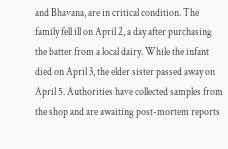and Bhavana, are in critical condition. The family fell ill on April 2, a day after purchasing the batter from a local dairy. While the infant died on April 3, the elder sister passed away on April 5. Authorities have collected samples from the shop and are awaiting post-mortem reports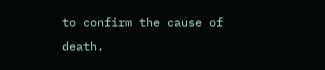to confirm the cause of death.